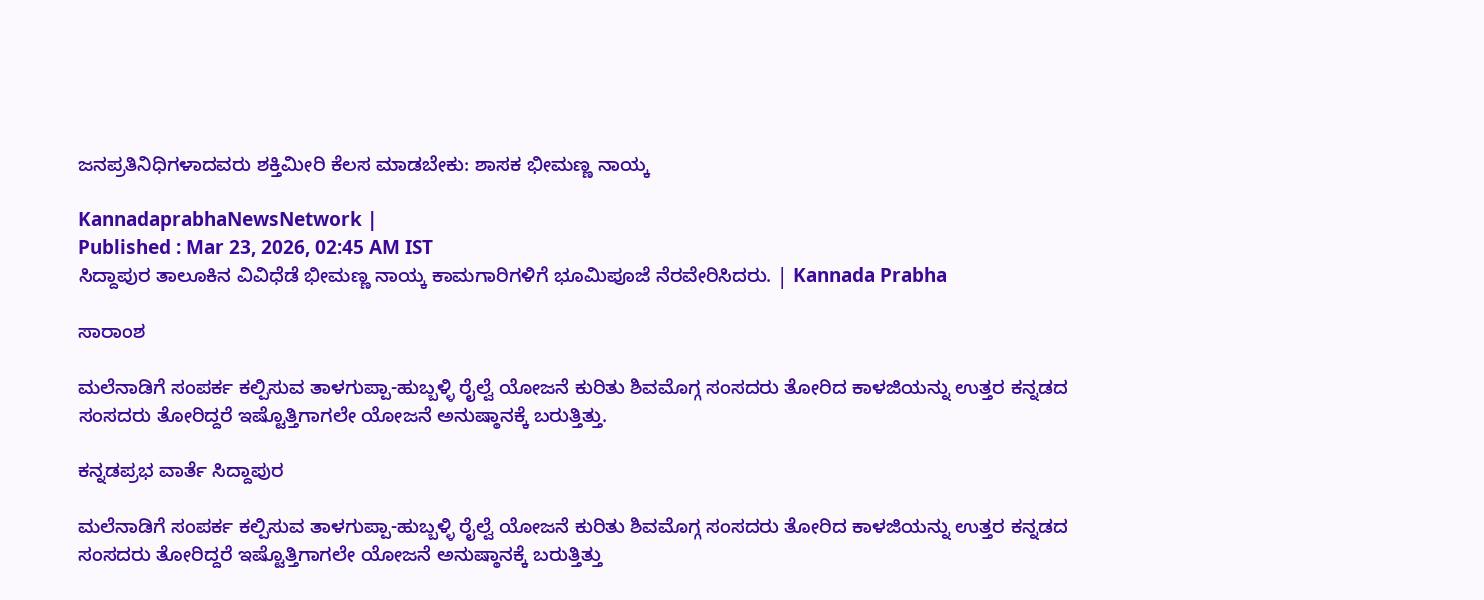ಜನಪ್ರತಿನಿಧಿಗಳಾದವರು ಶಕ್ತಿಮೀರಿ ಕೆಲಸ ಮಾಡಬೇಕು: ಶಾಸಕ ಭೀಮಣ್ಣ ನಾಯ್ಕ

KannadaprabhaNewsNetwork |
Published : Mar 23, 2026, 02:45 AM IST
ಸಿದ್ದಾಪುರ ತಾಲೂಕಿನ ವಿವಿಧೆಡೆ ಭೀಮಣ್ಣ ನಾಯ್ಕ ಕಾಮಗಾರಿಗಳಿಗೆ ಭೂಮಿಪೂಜೆ ನೆರವೇರಿಸಿದರು. | Kannada Prabha

ಸಾರಾಂಶ

ಮಲೆನಾಡಿಗೆ ಸಂಪರ್ಕ ಕಲ್ಪಿಸುವ ತಾಳಗುಪ್ಪಾ-ಹುಬ್ಬಳ್ಳಿ ರೈಲ್ವೆ ಯೋಜನೆ ಕುರಿತು ಶಿವಮೊಗ್ಗ ಸಂಸದರು ತೋರಿದ ಕಾಳಜಿಯನ್ನು ಉತ್ತರ ಕನ್ನಡದ ಸಂಸದರು ತೋರಿದ್ದರೆ ಇಷ್ಟೊತ್ತಿಗಾಗಲೇ ಯೋಜನೆ ಅನುಷ್ಠಾನಕ್ಕೆ ಬರುತ್ತಿತ್ತು.

ಕನ್ನಡಪ್ರಭ ವಾರ್ತೆ ಸಿದ್ದಾಪುರ

ಮಲೆನಾಡಿಗೆ ಸಂಪರ್ಕ ಕಲ್ಪಿಸುವ ತಾಳಗುಪ್ಪಾ-ಹುಬ್ಬಳ್ಳಿ ರೈಲ್ವೆ ಯೋಜನೆ ಕುರಿತು ಶಿವಮೊಗ್ಗ ಸಂಸದರು ತೋರಿದ ಕಾಳಜಿಯನ್ನು ಉತ್ತರ ಕನ್ನಡದ ಸಂಸದರು ತೋರಿದ್ದರೆ ಇಷ್ಟೊತ್ತಿಗಾಗಲೇ ಯೋಜನೆ ಅನುಷ್ಠಾನಕ್ಕೆ ಬರುತ್ತಿತ್ತು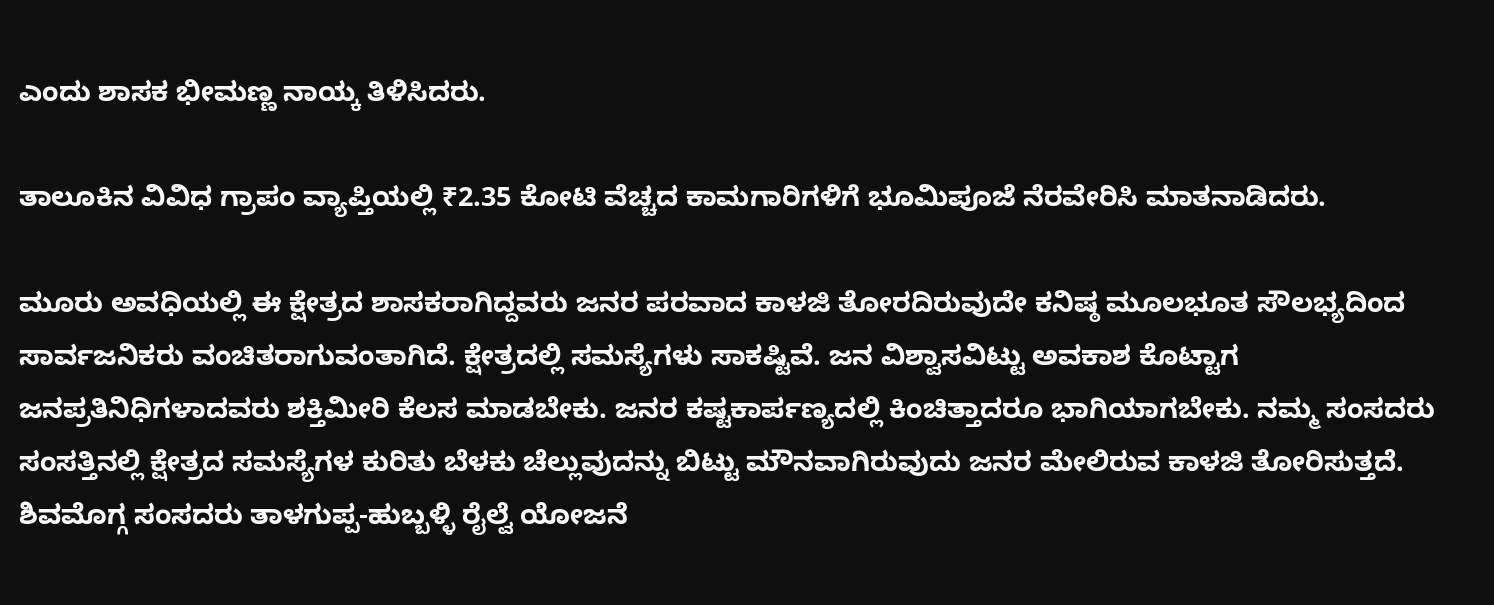ಎಂದು ಶಾಸಕ ಭೀಮಣ್ಣ ನಾಯ್ಕ ತಿಳಿಸಿದರು.

ತಾಲೂಕಿನ ವಿವಿಧ ಗ್ರಾಪಂ ವ್ಯಾಪ್ತಿಯಲ್ಲಿ ₹2.35 ಕೋಟಿ ವೆಚ್ಚದ ಕಾಮಗಾರಿಗಳಿಗೆ ಭೂಮಿಪೂಜೆ ನೆರವೇರಿಸಿ ಮಾತನಾಡಿದರು.

ಮೂರು ಅವಧಿಯಲ್ಲಿ ಈ ಕ್ಷೇತ್ರದ ಶಾಸಕರಾಗಿದ್ದವರು ಜನರ ಪರವಾದ ಕಾಳಜಿ ತೋರದಿರುವುದೇ ಕನಿಷ್ಠ ಮೂಲಭೂತ ಸೌಲಭ್ಯದಿಂದ ಸಾರ್ವಜನಿಕರು ವಂಚಿತರಾಗುವಂತಾಗಿದೆ. ಕ್ಷೇತ್ರದಲ್ಲಿ ಸಮಸ್ಯೆಗಳು ಸಾಕಷ್ಟಿವೆ. ಜನ ವಿಶ್ವಾಸವಿಟ್ಟು ಅವಕಾಶ ಕೊಟ್ಟಾಗ ಜನಪ್ರತಿನಿಧಿಗಳಾದವರು ಶಕ್ತಿಮೀರಿ ಕೆಲಸ ಮಾಡಬೇಕು. ಜನರ ಕಷ್ಟಕಾರ್ಪಣ್ಯದಲ್ಲಿ ಕಿಂಚಿತ್ತಾದರೂ ಭಾಗಿಯಾಗಬೇಕು. ನಮ್ಮ ಸಂಸದರು ಸಂಸತ್ತಿನಲ್ಲಿ ಕ್ಷೇತ್ರದ ಸಮಸ್ಯೆಗಳ ಕುರಿತು ಬೆಳಕು ಚೆಲ್ಲುವುದನ್ನು ಬಿಟ್ಟು ಮೌನವಾಗಿರುವುದು ಜನರ ಮೇಲಿರುವ ಕಾಳಜಿ ತೋರಿಸುತ್ತದೆ. ಶಿವಮೊಗ್ಗ ಸಂಸದರು ತಾಳಗುಪ್ಪ-ಹುಬ್ಬಳ್ಳಿ ರೈಲ್ವೆ ಯೋಜನೆ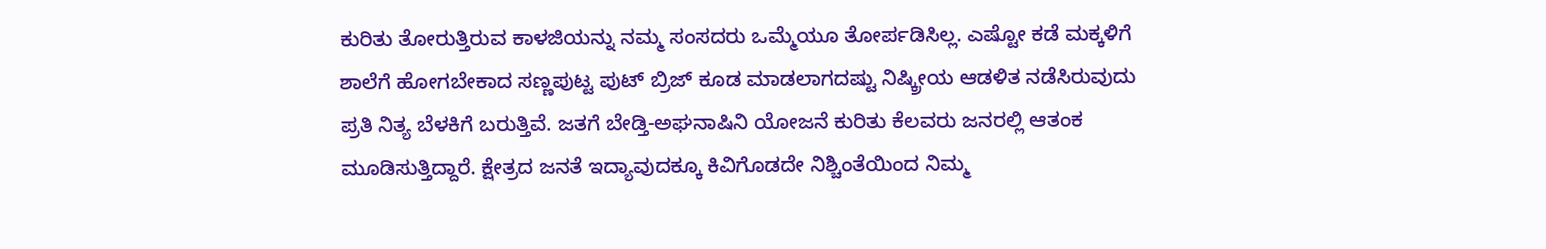ಕುರಿತು ತೋರುತ್ತಿರುವ ಕಾಳಜಿಯನ್ನು ನಮ್ಮ ಸಂಸದರು ಒಮ್ಮೆಯೂ ತೋರ್ಪಡಿಸಿಲ್ಲ. ಎಷ್ಟೋ ಕಡೆ ಮಕ್ಕಳಿಗೆ ಶಾಲೆಗೆ ಹೋಗಬೇಕಾದ ಸಣ್ಣಪುಟ್ಟ ಪುಟ್ ಬ್ರಿಜ್ ಕೂಡ ಮಾಡಲಾಗದಷ್ಟು ನಿಷ್ಕ್ರೀಯ ಆಡಳಿತ ನಡೆಸಿರುವುದು ಪ್ರತಿ ನಿತ್ಯ ಬೆಳಕಿಗೆ ಬರುತ್ತಿವೆ. ಜತಗೆ ಬೇಡ್ತಿ-ಅಘನಾಷಿನಿ ಯೋಜನೆ ಕುರಿತು ಕೆಲವರು ಜನರಲ್ಲಿ ಆತಂಕ ಮೂಡಿಸುತ್ತಿದ್ದಾರೆ. ಕ್ಷೇತ್ರದ ಜನತೆ ಇದ್ಯಾವುದಕ್ಕೂ ಕಿವಿಗೊಡದೇ ನಿಶ್ಚಿಂತೆಯಿಂದ ನಿಮ್ಮ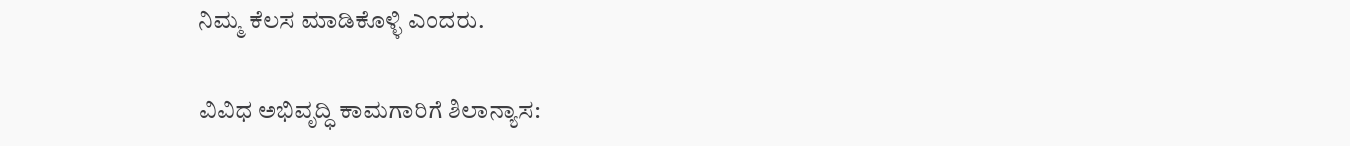ನಿಮ್ಮ ಕೆಲಸ ಮಾಡಿಕೊಳ್ಳಿ ಎಂದರು.

ವಿವಿಧ ಅಭಿವೃದ್ಧಿ ಕಾಮಗಾರಿಗೆ ಶಿಲಾನ್ಯಾಸ: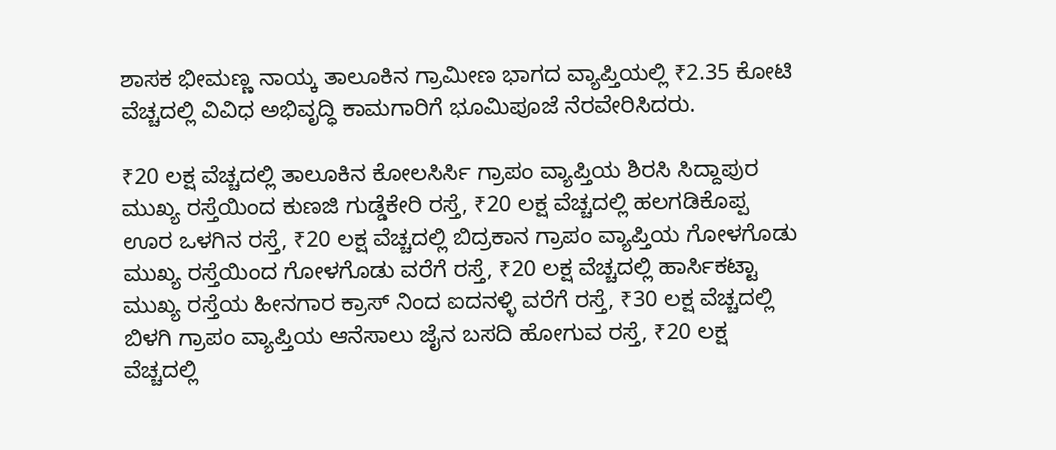ಶಾಸಕ ಭೀಮಣ್ಣ ನಾಯ್ಕ ತಾಲೂಕಿನ ಗ್ರಾಮೀಣ ಭಾಗದ ವ್ಯಾಪ್ತಿಯಲ್ಲಿ ₹2.35 ಕೋಟಿ ವೆಚ್ಚದಲ್ಲಿ ವಿವಿಧ ಅಭಿವೃದ್ಧಿ ಕಾಮಗಾರಿಗೆ ಭೂಮಿಪೂಜೆ ನೆರವೇರಿಸಿದರು.

₹20 ಲಕ್ಷ ವೆಚ್ಚದಲ್ಲಿ ತಾಲೂಕಿನ ಕೋಲಸಿರ್ಸಿ ಗ್ರಾಪಂ ವ್ಯಾಪ್ತಿಯ ಶಿರಸಿ ಸಿದ್ದಾಪುರ ಮುಖ್ಯ ರಸ್ತೆಯಿಂದ ಕುಣಜಿ ಗುಡ್ಡೆಕೇರಿ ರಸ್ತೆ, ₹20 ಲಕ್ಷ ವೆಚ್ಚದಲ್ಲಿ ಹಲಗಡಿಕೊಪ್ಪ ಊರ ಒಳಗಿನ ರಸ್ತೆ, ₹20 ಲಕ್ಷ ವೆಚ್ಚದಲ್ಲಿ ಬಿದ್ರಕಾನ ಗ್ರಾಪಂ ವ್ಯಾಪ್ತಿಯ ಗೋಳಗೊಡು ಮುಖ್ಯ ರಸ್ತೆಯಿಂದ ಗೋಳಗೊಡು ವರೆಗೆ ರಸ್ತೆ, ₹20 ಲಕ್ಷ ವೆಚ್ಚದಲ್ಲಿ ಹಾರ್ಸಿಕಟ್ಟಾ ಮುಖ್ಯ ರಸ್ತೆಯ ಹೀನಗಾರ ಕ್ರಾಸ್ ನಿಂದ ಐದನಳ್ಳಿ ವರೆಗೆ ರಸ್ತೆ, ₹30 ಲಕ್ಷ ವೆಚ್ಚದಲ್ಲಿ ಬಿಳಗಿ ಗ್ರಾಪಂ ವ್ಯಾಪ್ತಿಯ ಆನೆಸಾಲು ಜೈನ ಬಸದಿ ಹೋಗುವ ರಸ್ತೆ, ₹20 ಲಕ್ಷ ವೆಚ್ಚದಲ್ಲಿ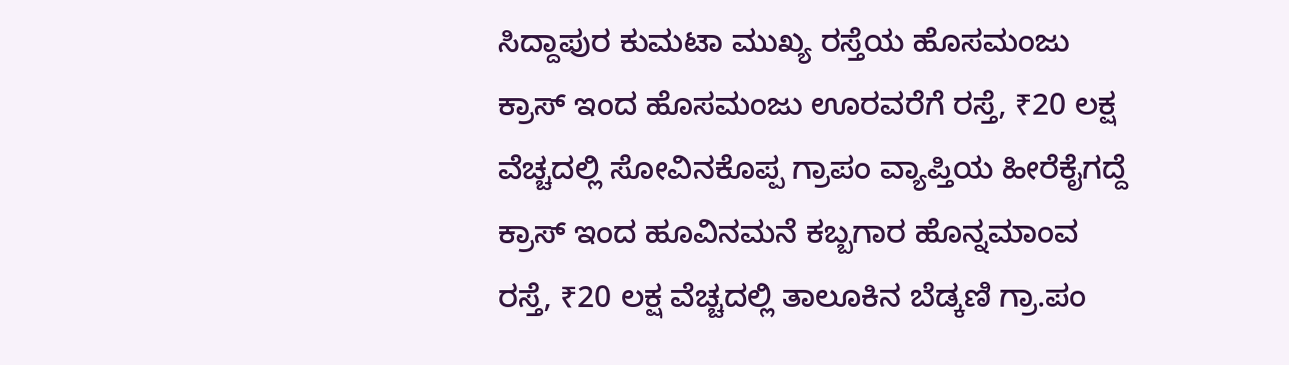ಸಿದ್ದಾಪುರ ಕುಮಟಾ ಮುಖ್ಯ ರಸ್ತೆಯ ಹೊಸಮಂಜು ಕ್ರಾಸ್ ಇಂದ ಹೊಸಮಂಜು ಊರವರೆಗೆ ರಸ್ತೆ, ₹20 ಲಕ್ಷ ವೆಚ್ಚದಲ್ಲಿ ಸೋವಿನಕೊಪ್ಪ ಗ್ರಾಪಂ ವ್ಯಾಪ್ತಿಯ ಹೀರೆಕೈಗದ್ದೆ ಕ್ರಾಸ್ ಇಂದ ಹೂವಿನಮನೆ ಕಬ್ಬಗಾರ ಹೊನ್ನಮಾಂವ ರಸ್ತೆ, ₹20 ಲಕ್ಷ ವೆಚ್ಚದಲ್ಲಿ ತಾಲೂಕಿನ ಬೆಡ್ಕಣಿ ಗ್ರಾ.ಪಂ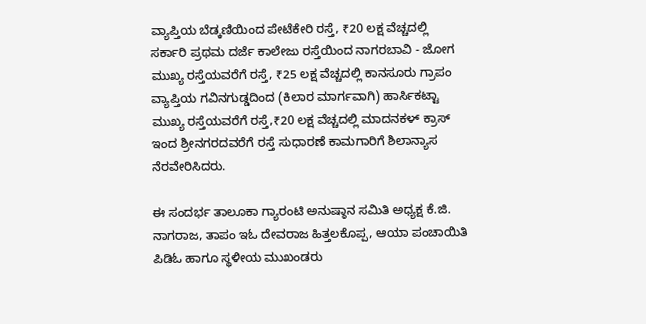ವ್ಯಾಪ್ತಿಯ ಬೆಡ್ಕಣಿಯಿಂದ ಪೇಟೆಕೇರಿ ರಸ್ತೆ, ₹20 ಲಕ್ಷ ವೆಚ್ಚದಲ್ಲಿ ಸರ್ಕಾರಿ ಪ್ರಥಮ ದರ್ಜೆ ಕಾಲೇಜು ರಸ್ತೆಯಿಂದ ನಾಗರಬಾವಿ - ಜೋಗ ಮುಖ್ಯ ರಸ್ತೆಯವರೆಗೆ ರಸ್ತೆ, ₹25 ಲಕ್ಷ ವೆಚ್ಚದಲ್ಲಿ ಕಾನಸೂರು ಗ್ರಾಪಂ ವ್ಯಾಪ್ತಿಯ ಗವಿನಗುಡ್ಡದಿಂದ (ಕಿಲಾರ ಮಾರ್ಗವಾಗಿ) ಹಾರ್ಸಿಕಟ್ಟಾ ಮುಖ್ಯ ರಸ್ತೆಯವರೆಗೆ ರಸ್ತೆ,₹20 ಲಕ್ಷ ವೆಚ್ಚದಲ್ಲಿ ಮಾದನಕಳ್ ಕ್ರಾಸ್ ಇಂದ ಶ್ರೀನಗರದವರೆಗೆ ರಸ್ತೆ ಸುಧಾರಣೆ ಕಾಮಗಾರಿಗೆ ಶಿಲಾನ್ಯಾಸ ನೆರವೇರಿಸಿದರು.

ಈ ಸಂದರ್ಭ ತಾಲೂಕಾ ಗ್ಯಾರಂಟಿ ಅನುಷ್ಠಾನ ಸಮಿತಿ ಅಧ್ಯಕ್ಷ ಕೆ‌.ಜಿ. ನಾಗರಾಜ, ತಾಪಂ ಇಓ ದೇವರಾಜ ಹಿತ್ತಲಕೊಪ್ಪ, ಆಯಾ ಪಂಚಾಯಿತಿ ಪಿಡಿಓ ಹಾಗೂ ಸ್ಥಳೀಯ ಮುಖಂಡರು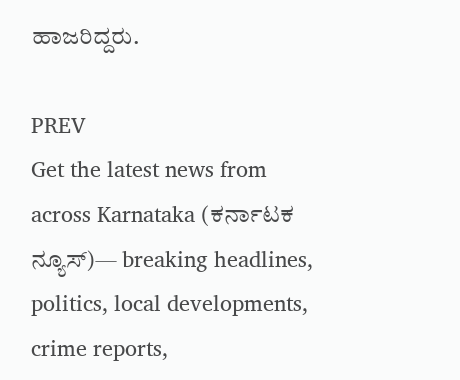ಹಾಜರಿದ್ದರು.

PREV
Get the latest news from across Karnataka (ಕರ್ನಾಟಕ ನ್ಯೂಸ್)— breaking headlines, politics, local developments, crime reports,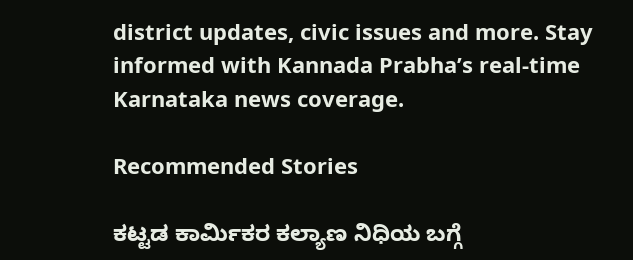district updates, civic issues and more. Stay informed with Kannada Prabha’s real‑time Karnataka news coverage.

Recommended Stories

ಕಟ್ಟಡ ಕಾರ್ಮಿಕರ ಕಲ್ಯಾಣ ನಿಧಿಯ ಬಗ್ಗೆ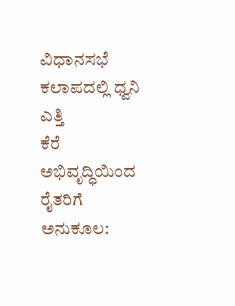ವಿಧಾನಸಭೆ ಕಲಾಪದಲ್ಲಿ ಧ್ವನಿ ಎತ್ತಿ
ಕೆರೆ ಅಭಿವೃದ್ಧಿಯಿಂದ ರೈತರಿಗೆ ಅನುಕೂಲ: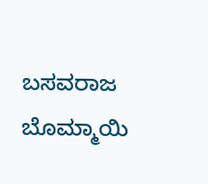ಬಸವರಾಜ ಬೊಮ್ಮಾಯಿ